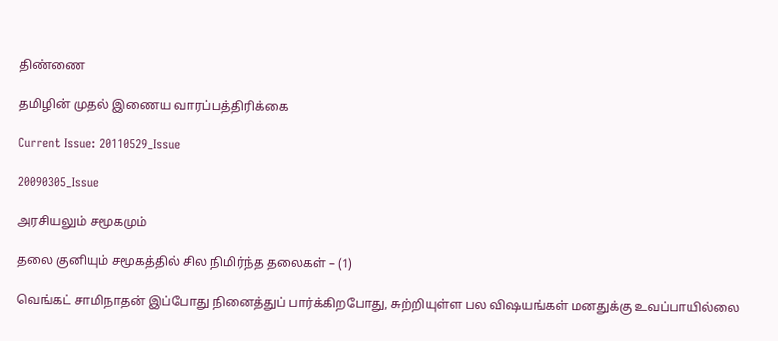திண்ணை

தமிழின் முதல் இணைய வாரப்பத்திரிக்கை

Current Issue: 20110529_Issue

20090305_Issue

அரசியலும் சமூகமும்

தலை குனியும் சமூகத்தில் சில நிமிர்ந்த தலைகள் – (1)

வெங்கட் சாமிநாதன் இப்போது நினைத்துப் பார்க்கிறபோது, சுற்றியுள்ள பல விஷயங்கள் மனதுக்கு உவப்பாயில்லை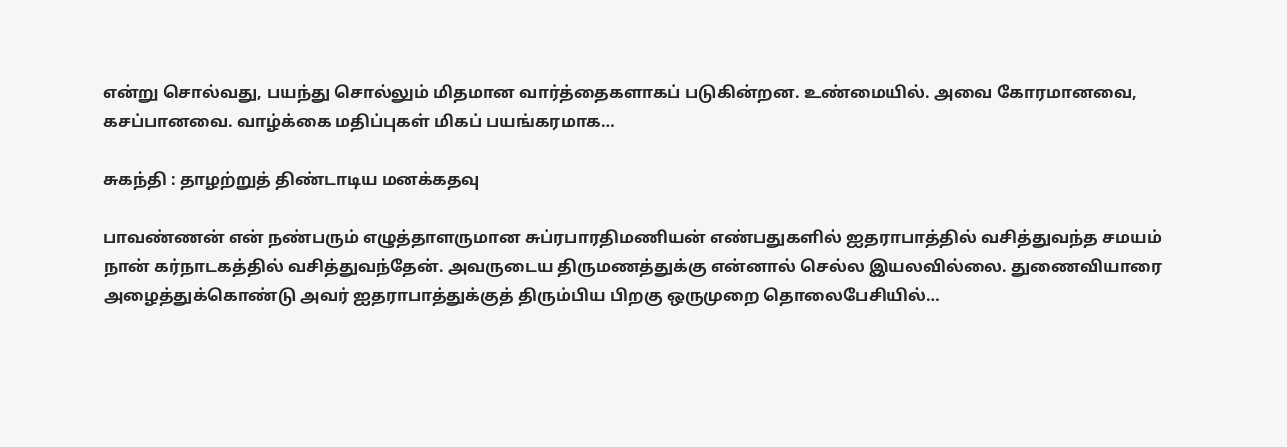என்று சொல்வது, பயந்து சொல்லும் மிதமான வார்த்தைகளாகப் படுகின்றன. உண்மையில். அவை கோரமானவை, கசப்பானவை. வாழ்க்கை மதிப்புகள் மிகப் பயங்கரமாக…

சுகந்தி : தாழற்றுத் திண்டாடிய மனக்கதவு

பாவண்ணன் என் நண்பரும் எழுத்தாளருமான சுப்ரபாரதிமணியன் எண்பதுகளில் ஐதராபாத்தில் வசித்துவந்த சமயம் நான் கர்நாடகத்தில் வசித்துவந்தேன். அவருடைய திருமணத்துக்கு என்னால் செல்ல இயலவில்லை. துணைவியாரை அழைத்துக்கொண்டு அவர் ஐதராபாத்துக்குத் திரும்பிய பிறகு ஒருமுறை தொலைபேசியில்…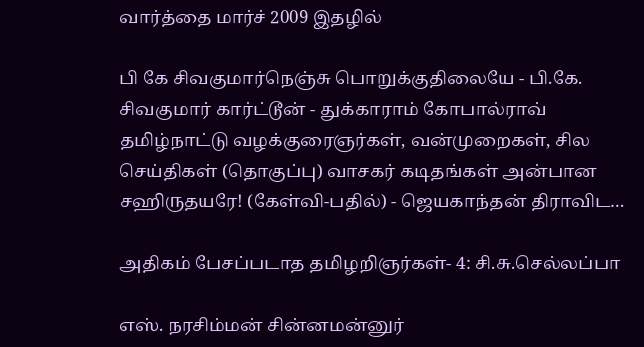வார்த்தை மார்ச் 2009 இதழில்

பி கே சிவகுமார்நெஞ்சு பொறுக்குதிலையே - பி.கே. சிவகுமார் கார்ட்டூன் - துக்காராம் கோபால்ராவ் தமிழ்நாட்டு வழக்குரைஞர்கள், வன்முறைகள், சில செய்திகள் (தொகுப்பு) வாசகர் கடிதங்கள் அன்பான சஹிருதயரே! (கேள்வி-பதில்) - ஜெயகாந்தன் திராவிட…

அதிகம் பேசப்படாத தமிழறிஞர்கள்- 4: சி.சு.செல்லப்பா

எஸ். நரசிம்மன் சின்னமன்னுர்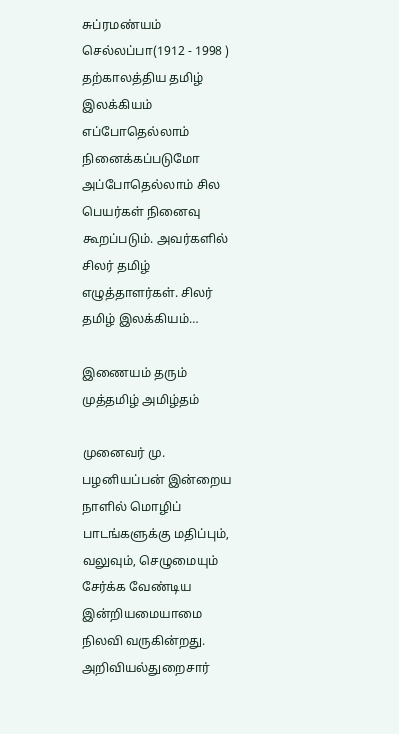சுப்ரமண்யம் செல்லப்பா(1912 - 1998 ) தற்காலத்திய தமிழ் இலக்கியம் எப்போதெல்லாம் நினைக்கப்படுமோ அப்போதெல்லாம் சில பெயர்கள் நினைவு கூறப்படும். அவர்களில் சிலர் தமிழ் எழுத்தாளர்கள். சிலர் தமிழ் இலக்கியம்…

இணையம் தரும் முத்தமிழ் அமிழ்தம்

முனைவர் மு. பழனியப்பன் இன்றைய நாளில் மொழிப் பாடங்களுக்கு மதிப்பும், வலுவும், செழுமையும் சேர்க்க வேண்டிய இன்றியமையாமை நிலவி வருகின்றது. அறிவியல்துறைசார்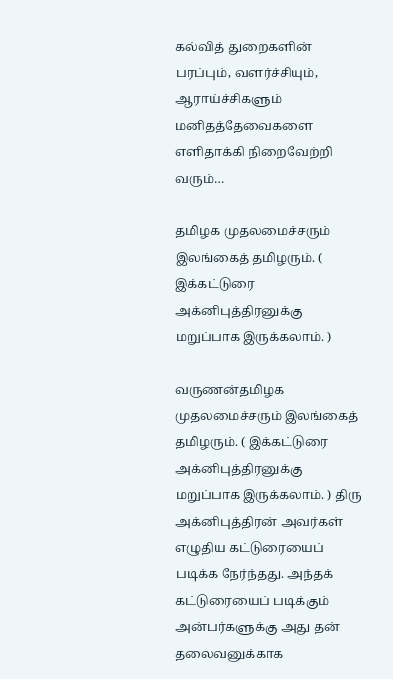கல்வித் துறைகளின் பரப்பும், வளர்ச்சியும், ஆராய்ச்சிகளும் மனிதத்தேவைகளை எளிதாக்கி நிறைவேற்றி வரும்…

தமிழக முதலமைச்சரும் இலங்கைத் தமிழரும். ( இக்கட்டுரை அக்னிபுத்திரனுக்கு மறுப்பாக இருக்கலாம். )

வருணன்தமிழக முதலமைச்சரும் இலங்கைத் தமிழரும். ( இக்கட்டுரை அக்னிபுத்திரனுக்கு மறுப்பாக இருக்கலாம். ) திரு அக்னிபுத்திரன் அவர்கள் எழுதிய கட்டுரையைப் படிக்க நேர்ந்தது. அந்தக் கட்டுரையைப் படிக்கும் அன்பர்களுக்கு அது தன் தலைவனுக்காக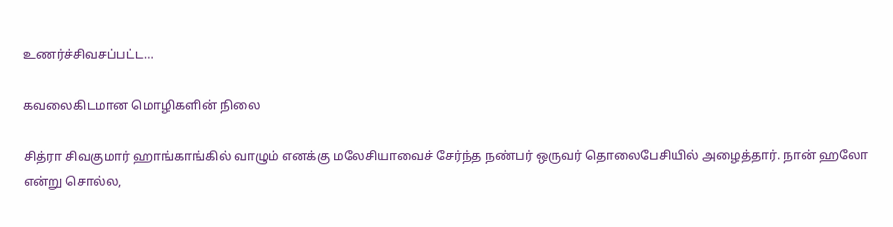உணர்ச்சிவசப்பட்ட…

கவலைகிடமான மொழிகளின் நிலை

சித்ரா சிவகுமார் ஹாங்காங்கில் வாழும் எனக்கு மலேசியாவைச் சேர்ந்த நண்பர் ஒருவர் தொலைபேசியில் அழைத்தார். நான் ஹலோ என்று சொல்ல,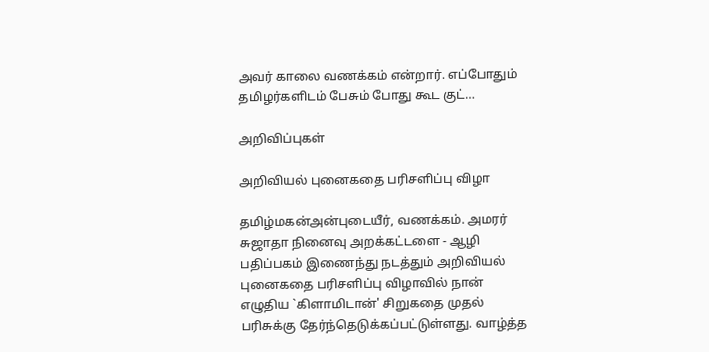அவர் காலை வணக்கம் என்றார். எப்போதும் தமிழர்களிடம் பேசும் போது கூட குட்…

அறிவிப்புகள்

அறிவியல் புனைகதை பரிசளிப்பு விழா

தமிழ்மகன்அன்புடையீர், வணக்கம். அமரர் சுஜாதா நினைவு அறக்கட்டளை - ஆழி பதிப்பகம் இணைந்து நடத்தும் அறிவியல் புனைகதை பரிசளிப்பு விழாவில் நான் எழுதிய `கிளாமிடான்' சிறுகதை முதல் பரிசுக்கு தேர்ந்தெடுக்கப்பட்டுள்ளது. வாழ்த்த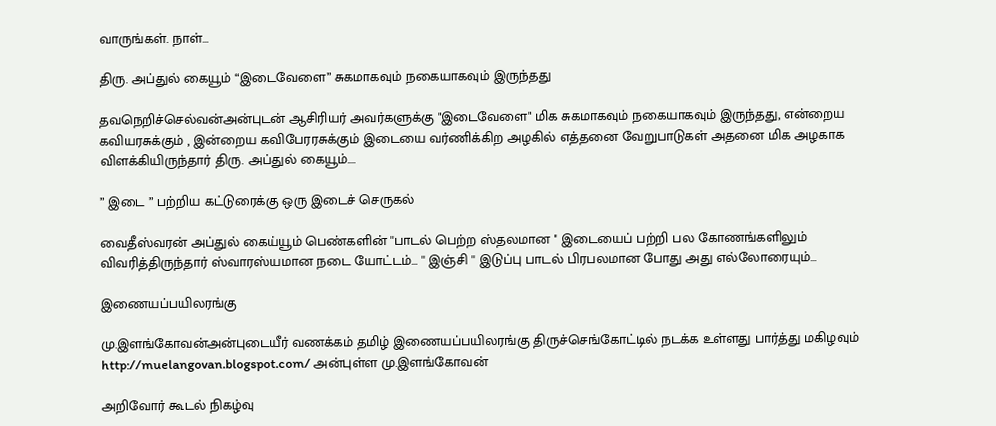வாருங்கள். நாள்…

திரு. அப்துல் கையூம் “இடைவேளை” சுகமாகவும் நகையாகவும் இருந்தது

தவநெறிச்செல்வன்அன்புடன் ஆசிரியர் அவர்களுக்கு "இடைவேளை" மிக சுகமாகவும் நகையாகவும் இருந்தது, என்றைய கவியரசுக்கும் , இன்றைய கவிபேரரசுக்கும் இடையை வர்ணிக்கிற அழகில் எத்தனை வேறுபாடுகள் அதனை மிக அழகாக விளக்கியிருந்தார் திரு. அப்துல் கையூம்.…

” இடை ” பற்றிய கட்டுரைக்கு ஒரு இடைச் செருகல்

வைதீஸ்வரன் அப்துல் கைய்யூம் பெண்களின் ''பாடல் பெற்ற ஸ்தலமான '' இடையைப் பற்றி பல கோணங்களிலும் விவரித்திருந்தார் ஸ்வாரஸ்யமான நடை யோட்டம்... '' இஞ்சி '' இடுப்பு பாடல் பிரபலமான போது அது எல்லோரையும்…

இணையப்பயிலரங்கு

மு.இளங்கோவன்அன்புடையீர் வணக்கம் தமிழ் இணையப்பயிலரங்கு திருச்செங்கோட்டில் நடக்க உள்ளது பார்த்து மகிழவும் http://muelangovan.blogspot.com/ அன்புள்ள மு.இளங்கோவன்

அறிவோர் கூடல் நிகழ்வு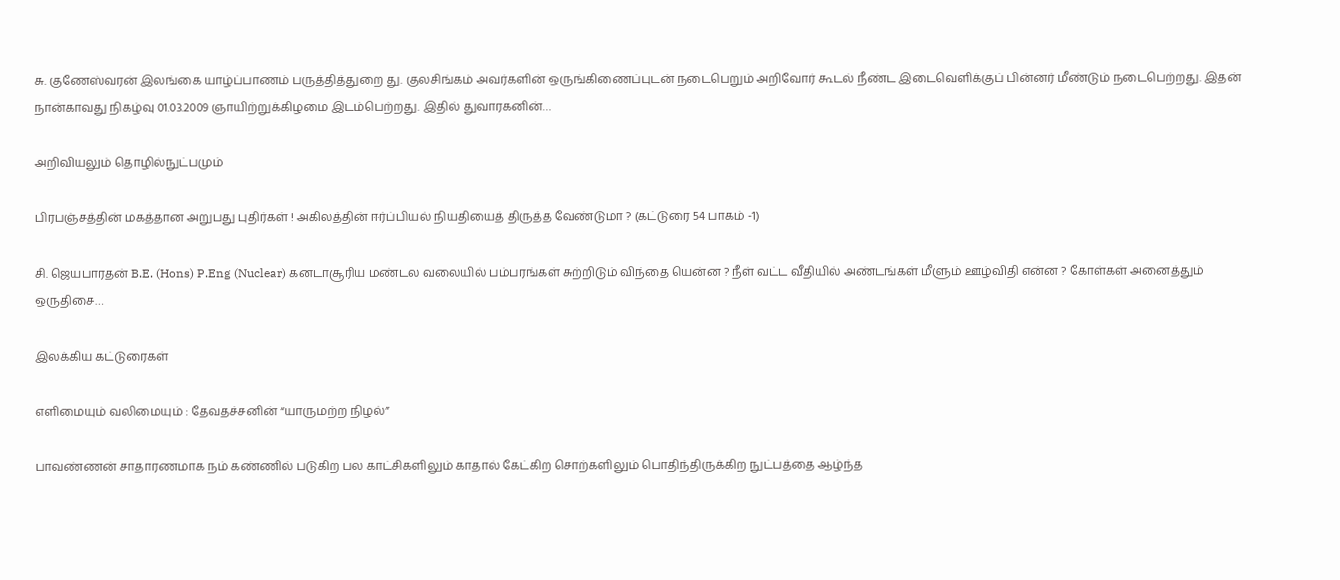சு. குணேஸ்வரன் இலங்கை யாழ்ப்பாணம் பருத்தித்துறை து. குலசிங்கம் அவர்களின் ஒருங்கிணைப்புடன் நடைபெறும் அறிவோர் கூடல் நீண்ட இடைவெளிக்குப் பின்னர் மீண்டும் நடைபெற்றது. இதன் நான்காவது நிகழ்வு 01.03.2009 ஞாயிற்றுக்கிழமை இடம்பெற்றது. இதில் துவாரகனின்…

அறிவியலும் தொழில்நுட்பமும்

பிரபஞ்சத்தின் மகத்தான அறுபது புதிர்கள் ! அகிலத்தின் ஈர்ப்பியல் நியதியைத் திருத்த வேண்டுமா ? (கட்டுரை 54 பாகம் -1)

சி. ஜெயபாரதன் B.E. (Hons) P.Eng (Nuclear) கனடாசூரிய மண்டல வலையில் பம்பரங்கள் சுற்றிடும் விந்தை யென்ன ? நீள் வட்ட வீதியில் அண்டங்கள் மீளும் ஊழ்விதி என்ன ? கோள்கள் அனைத்தும் ஒருதிசை…

இலக்கிய கட்டுரைகள்

எளிமையும் வலிமையும் : தேவதச்சனின் “யாருமற்ற நிழல்”

பாவண்ணன் சாதாரணமாக நம் கண்ணில் படுகிற பல காட்சிகளிலும் காதால் கேட்கிற சொற்களிலும் பொதிந்திருக்கிற நுட்பத்தை ஆழ்ந்த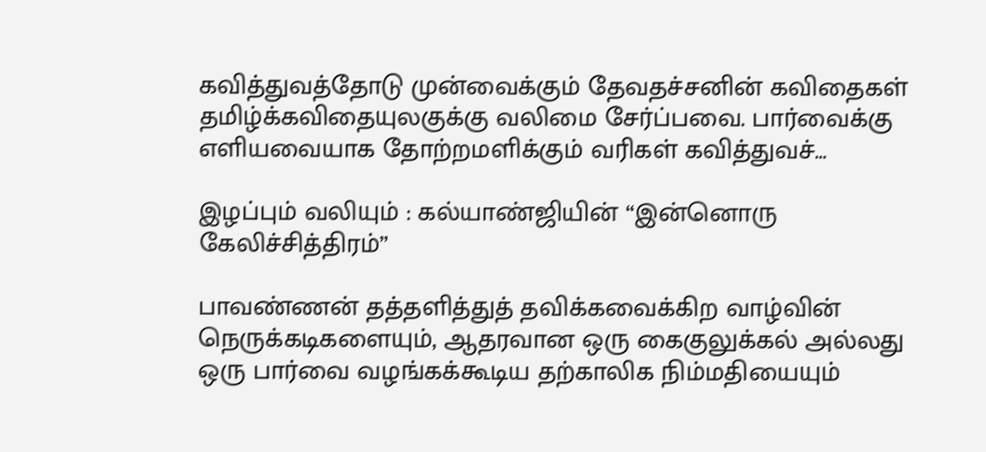கவித்துவத்தோடு முன்வைக்கும் தேவதச்சனின் கவிதைகள் தமிழ்க்கவிதையுலகுக்கு வலிமை சேர்ப்பவை. பார்வைக்கு எளியவையாக தோற்றமளிக்கும் வரிகள் கவித்துவச்…

இழப்பும் வலியும் : கல்யாண்ஜியின் “இன்னொரு கேலிச்சித்திரம்”

பாவண்ணன் தத்தளித்துத் தவிக்கவைக்கிற வாழ்வின் நெருக்கடிகளையும், ஆதரவான ஒரு கைகுலுக்கல் அல்லது ஒரு பார்வை வழங்கக்கூடிய தற்காலிக நிம்மதியையும்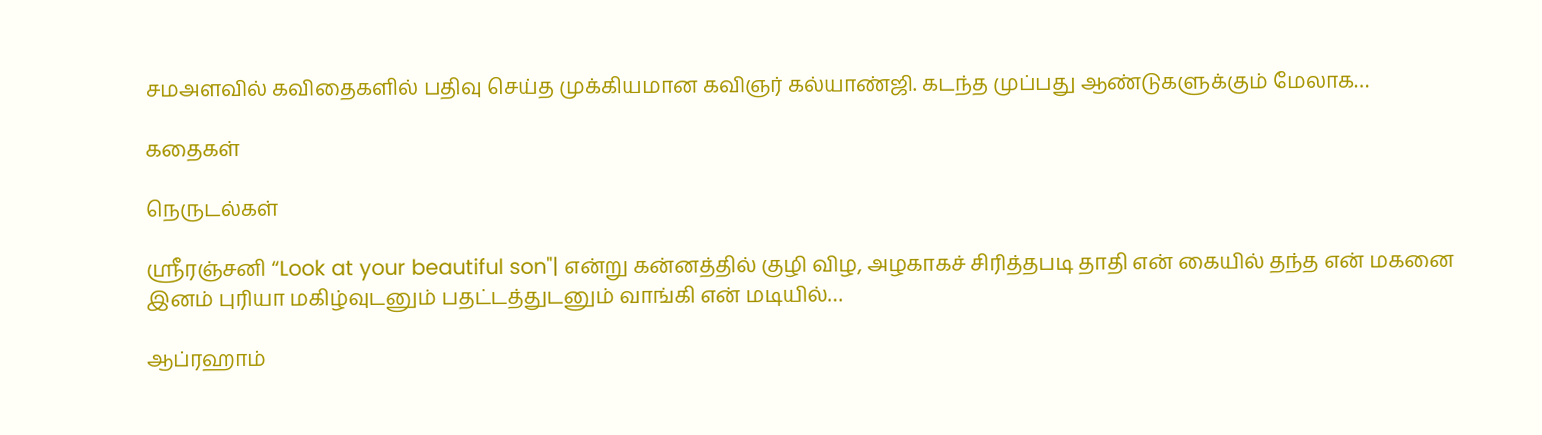சமஅளவில் கவிதைகளில் பதிவு செய்த முக்கியமான கவிஞர் கல்யாண்ஜி. கடந்த முப்பது ஆண்டுகளுக்கும் மேலாக…

கதைகள்

நெருடல்கள்

ஸ்ரீரஞ்சனி “Look at your beautiful son"| என்று கன்னத்தில் குழி விழ, அழகாகச் சிரித்தபடி தாதி என் கையில் தந்த என் மகனை இனம் புரியா மகிழ்வுடனும் பதட்டத்துடனும் வாங்கி என் மடியில்…

ஆப்ரஹாம்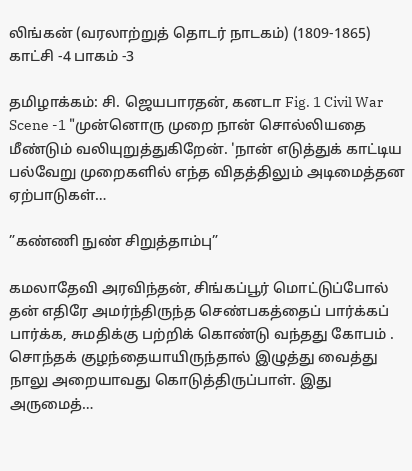லிங்கன் (வரலாற்றுத் தொடர் நாடகம்) (1809-1865) காட்சி -4 பாகம் -3

தமிழாக்கம்: சி. ஜெயபாரதன், கனடா Fig. 1 Civil War Scene -1 "முன்னொரு முறை நான் சொல்லியதை மீண்டும் வலியுறுத்துகிறேன். 'நான் எடுத்துக் காட்டிய பல்வேறு முறைகளில் எந்த விதத்திலும் அடிமைத்தன ஏற்பாடுகள்…

”கண்ணி நுண் சிறுத்தாம்பு”

கமலாதேவி அரவிந்தன், சிங்கப்பூர் மொட்டுப்போல் தன் எதிரே அமர்ந்திருந்த செண்பகத்தைப் பார்க்கப் பார்க்க, சுமதிக்கு பற்றிக் கொண்டு வந்தது கோபம் . சொந்தக் குழந்தையாயிருந்தால் இழுத்து வைத்து நாலு அறையாவது கொடுத்திருப்பாள். இது அருமைத்…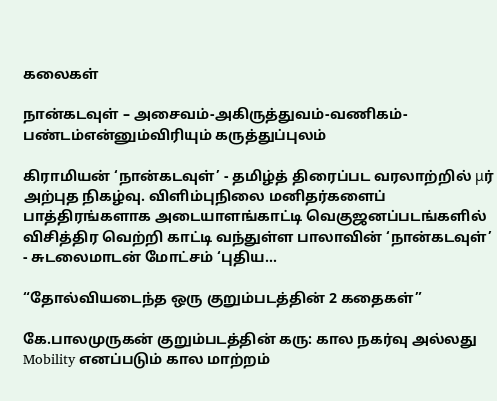கலைகள்

நான்கடவுள் – அசைவம்-அகிருத்துவம்-வணிகம்-பண்டம்என்னும்விரியும் கருத்துப்புலம்

கிராமியன் ‘நான்கடவுள்’ - தமிழ்த் திரைப்பட வரலாற்றில் μர் அற்புத நிகழ்வு. விளிம்புநிலை மனிதர்களைப் பாத்திரங்களாக அடையாளங்காட்டி வெகுஜனப்படங்களில் விசித்திர வெற்றி காட்டி வந்துள்ள பாலாவின் ‘நான்கடவுள்’ - சுடலைமாடன் மோட்சம் ‘புதிய…

“தோல்வியடைந்த ஒரு குறும்படத்தின் 2 கதைகள்”

கே.பாலமுருகன் குறும்படத்தின் கரு: கால நகர்வு அல்லது Mobility எனப்படும் கால மாற்றம்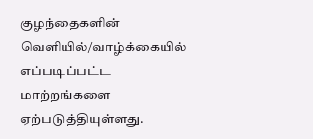குழந்தைகளின் வெளியில்/வாழ்க்கையில் எப்படிப்பட்ட மாற்றங்களை ஏற்படுத்தியுள்ளது.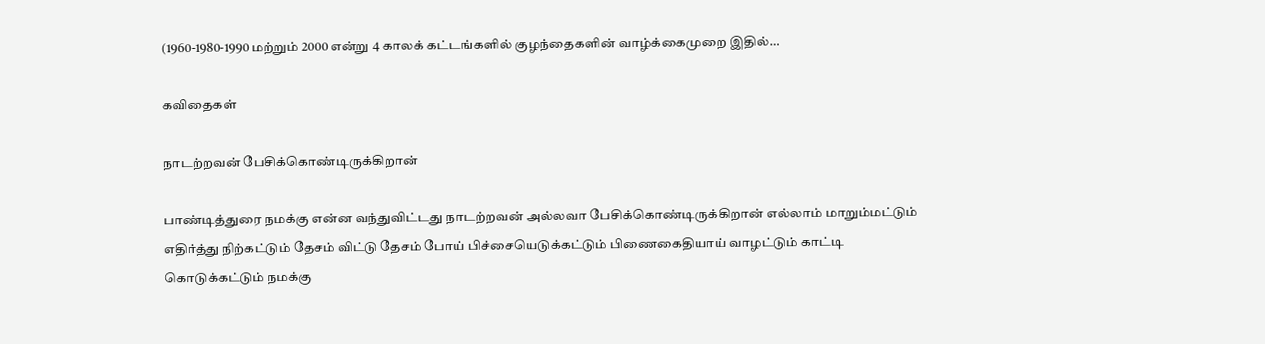(1960-1980-1990 மற்றும் 2000 என்று 4 காலக் கட்டங்களில் குழந்தைகளின் வாழ்க்கைமுறை இதில்…

கவிதைகள்

நாடற்றவன் பேசிக்கொண்டிருக்கிறான்

பாண்டித்துரை நமக்கு என்ன வந்துவிட்டது நாடற்றவன் அல்லவா பேசிக்கொண்டிருக்கிறான் எல்லாம் மாறும்மட்டும் எதிர்த்து நிற்கட்டும் தேசம் விட்டு தேசம் போய் பிச்சையெடுக்கட்டும் பிணைகைதியாய் வாழட்டும் காட்டி கொடுக்கட்டும் நமக்கு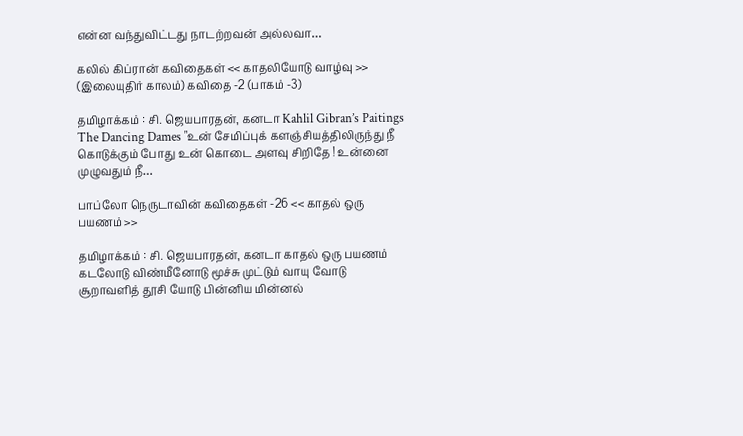என்ன வந்துவிட்டது நாடற்றவன் அல்லவா…

கலில் கிப்ரான் கவிதைகள் << காதலியோடு வாழ்வு >> (இலையுதிர் காலம்) கவிதை -2 (பாகம் -3)

தமிழாக்கம் : சி. ஜெயபாரதன், கனடா Kahlil Gibran’s Paitings The Dancing Dames "உன் சேமிப்புக் களஞ்சியத்திலிருந்து நீ கொடுக்கும் போது உன் கொடை அளவு சிறிதே ! உன்னை முழுவதும் நீ…

பாப்லோ நெருடாவின் கவிதைகள் -26 << காதல் ஒரு பயணம் >>

தமிழாக்கம் : சி. ஜெயபாரதன், கனடா காதல் ஒரு பயணம் கடலோடு விண்மீனோடு மூச்சு முட்டும் வாயு வோடு சூறாவளித் தூசி யோடு பின்னிய மின்னல்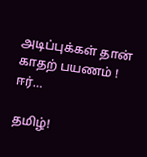அடிப்புக்கள் தான் காதற் பயணம் ! ஈர்…

தமிழ்!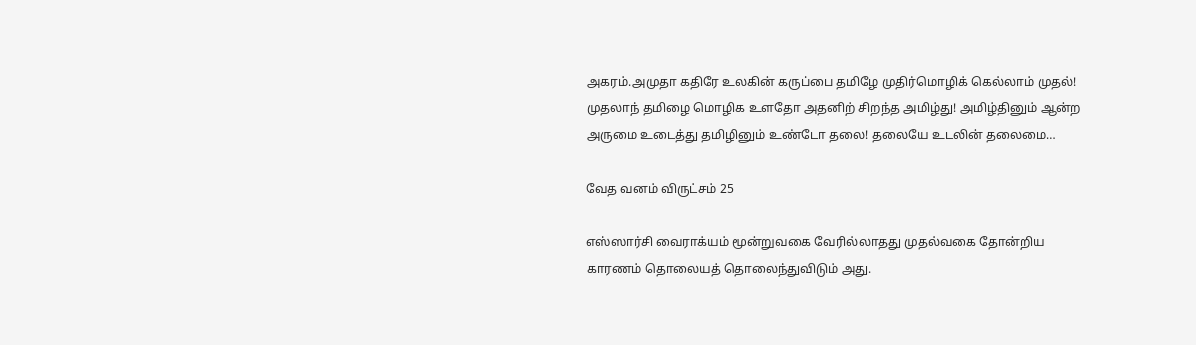அகரம்.அமுதா கதிரே உலகின் கருப்பை தமிழே முதிர்மொழிக் கெல்லாம் முதல்! முதலாந் தமிழை மொழிக உளதோ அதனிற் சிறந்த அமிழ்து! அமிழ்தினும் ஆன்ற அருமை உடைத்து தமிழினும் உண்டோ தலை! தலையே உடலின் தலைமை…

வேத வனம் விருட்சம் 25

எஸ்ஸார்சி வைராக்யம் மூன்றுவகை வேரில்லாதது முதல்வகை தோன்றிய காரணம் தொலையத் தொலைந்துவிடும் அது.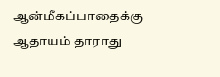ஆன்மீகப்பாதைக்கு ஆதாயம் தாராது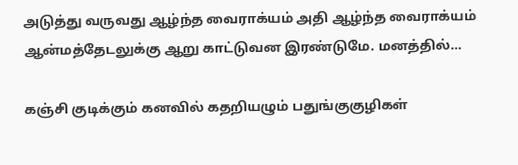அடுத்து வருவது ஆழ்ந்த வைராக்யம் அதி ஆழ்ந்த வைராக்யம் ஆன்மத்தேடலுக்கு ஆறு காட்டுவன இரண்டுமே. மனத்தில்…

கஞ்சி குடிக்கும் கனவில் கதறியழும் பதுங்குகுழிகள்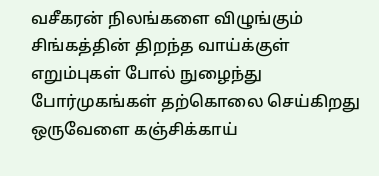வசீகரன் நிலங்களை விழுங்கும் சிங்கத்தின் திறந்த வாய்க்குள் எறும்புகள் போல் நுழைந்து போர்முகங்கள் தற்கொலை செய்கிறது ஒருவேளை கஞ்சிக்காய்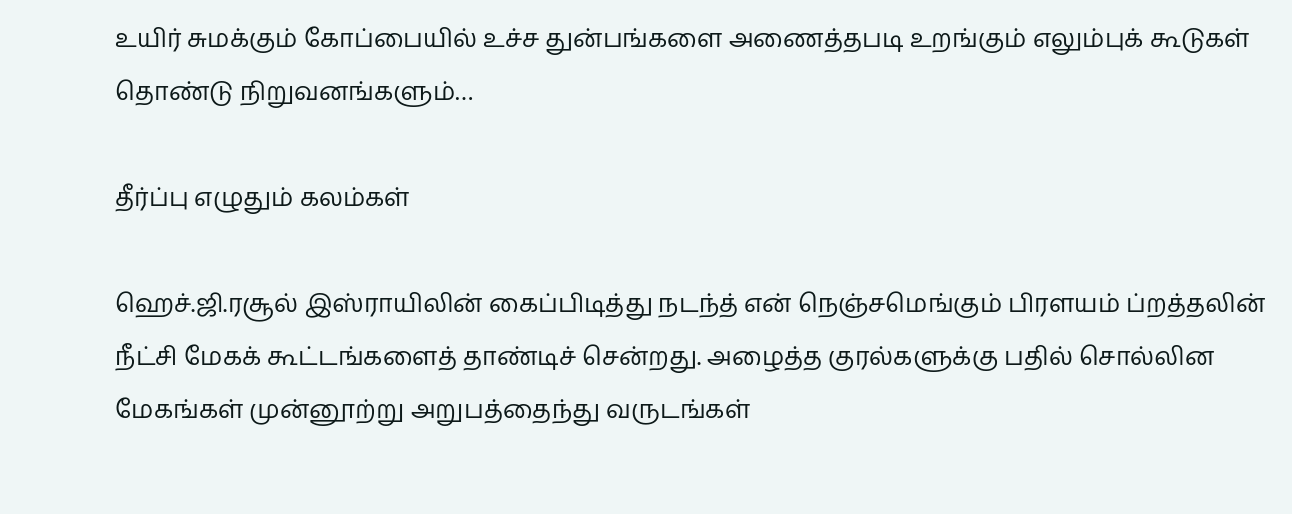உயிர் சுமக்கும் கோப்பையில் உச்ச துன்பங்களை அணைத்தபடி உறங்கும் எலும்புக் கூடுகள் தொண்டு நிறுவனங்களும்…

தீர்ப்பு எழுதும் கலம்கள்

ஹெச்.ஜி.ரசூல் இஸ்ராயிலின் கைப்பிடித்து நடந்த் என் நெஞ்சமெங்கும் பிரளயம் ப்றத்தலின் நீட்சி மேகக் கூட்டங்களைத் தாண்டிச் சென்றது. அழைத்த குரல்களுக்கு பதில் சொல்லின மேகங்கள் முன்னூற்று அறுபத்தைந்து வருடங்கள்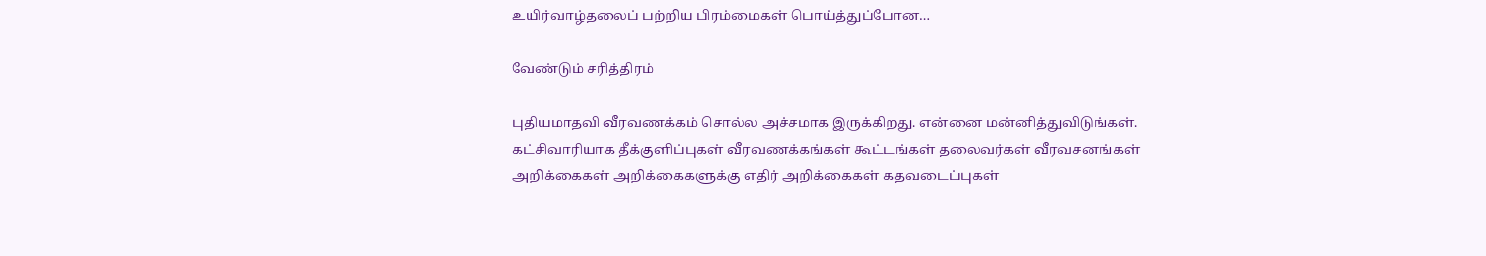உயிர்வாழ்தலைப் பற்றிய பிரம்மைகள் பொய்த்துப்போன…

வேண்டும் சரித்திரம்

புதியமாதவி வீரவணக்கம் சொல்ல அச்சமாக இருக்கிறது. என்னை மன்னித்துவிடுங்கள். கட்சிவாரியாக தீக்குளிப்புகள் வீரவணக்கங்கள் கூட்டங்கள் தலைவர்கள் வீரவசனங்கள் அறிக்கைகள் அறிக்கைகளுக்கு எதிர் அறிக்கைகள் கதவடைப்புகள்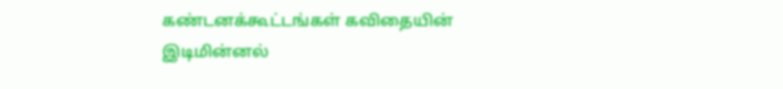கண்டனக்கூட்டங்கள் கவிதையின் இடிமின்னல்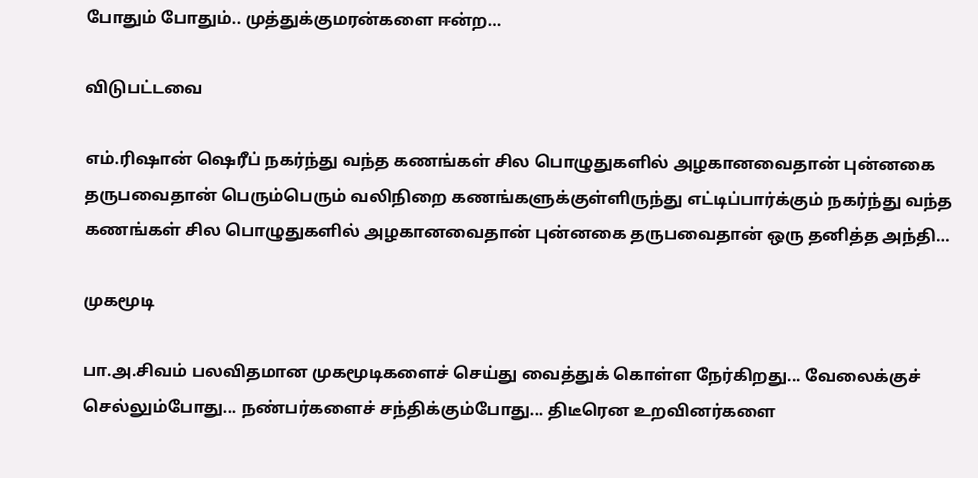போதும் போதும்.. முத்துக்குமரன்களை ஈன்ற…

விடுபட்டவை

எம்.ரிஷான் ஷெரீப் நகர்ந்து வந்த கணங்கள் சில பொழுதுகளில் அழகானவைதான் புன்னகை தருபவைதான் பெரும்பெரும் வலிநிறை கணங்களுக்குள்ளிருந்து எட்டிப்பார்க்கும் நகர்ந்து வந்த கணங்கள் சில பொழுதுகளில் அழகானவைதான் புன்னகை தருபவைதான் ஒரு தனித்த அந்தி…

முகமூடி

பா.அ.சிவம் பலவிதமான முகமூடிகளைச் செய்து வைத்துக் கொள்ள நேர்கிறது... வேலைக்குச் செல்லும்போது... நண்பர்களைச் சந்திக்கும்போது... திடீரென உறவினர்களை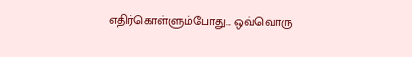எதிர்கொள்ளும்போது... ஒவ்வொரு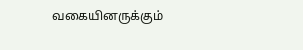வகையினருக்கும்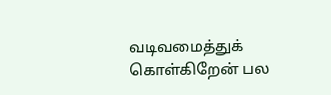வடிவமைத்துக் கொள்கிறேன் பல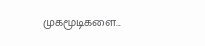முகமூடிகளை...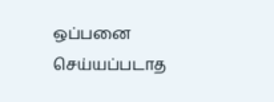ஒப்பனை செய்யப்படாத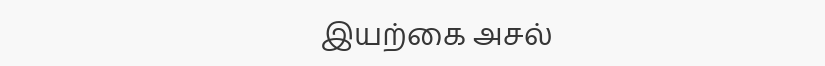இயற்கை அசல்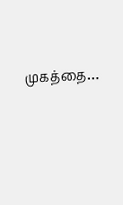முகத்தை…